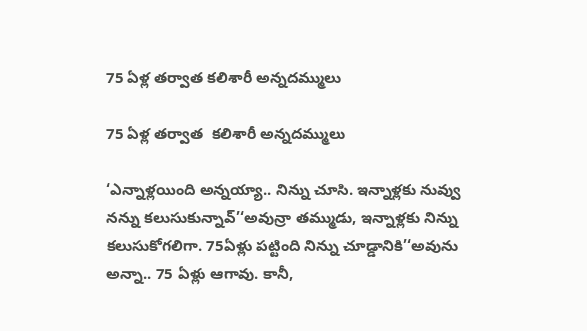75 ఏళ్ల తర్వాత కలిశారీ అన్నదమ్ములు

75 ఏళ్ల తర్వాత  కలిశారీ అన్నదమ్ములు

‘ఎన్నాళ్లయింది అన్నయ్యా.. నిన్ను చూసి. ఇన్నాళ్లకు నువ్వు నన్ను కలుసుకున్నావ్’‘అవున్రా తమ్ముడు, ఇన్నాళ్లకు నిన్ను కలుసుకోగలిగా. 75ఏళ్లు పట్టింది నిన్ను చూడ్డానికి’‘అవును అన్నా.. 75 ఏళ్లు ఆగావు. కానీ,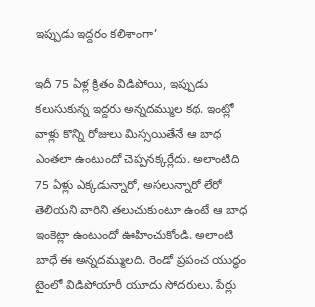ఇప్పుడు ఇద్దరం కలిశాంగా’

ఇదీ 75 ఏళ్ల క్రితం విడిపోయి, ఇప్పుడు కలుసుకున్న ఇద్దరు అన్నదమ్ముల కథ. ఇంట్లో వాళ్లు కొన్ని రోజులు మిస్సయితేనే ఆ బాధ ఎంతలా ఉంటుందో చెప్పనక్కర్లేదు. అలాంటిది 75 ఏళ్లు ఎక్కడున్నారో, అసలున్నారో లేరో తెలియని వారిని తలుచుకుంటూ ఉంటే ఆ బాధ ఇంకెట్లా ఉంటుందో ఊహించుకోండి. అలాంటి బాధే ఈ అన్నదమ్ములది. రెండో ప్రపంచ యుద్ధం టైంలో విడిపోయారీ యూదు సోదరులు. పేర్లు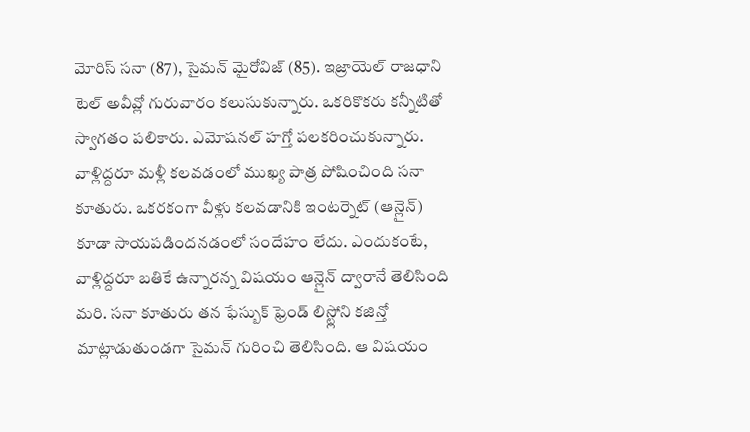మోరిస్ సనా (87), సైమన్ మైరోవిజ్ (85). ఇజ్రాయెల్ రాజధాని టెల్ అవీవ్లో గురువారం కలుసుకున్నారు. ఒకరికొకరు కన్నీటితో స్వాగతం పలికారు. ఎమోషనల్ హగ్తో పలకరించుకున్నారు. వాళ్లిద్దరూ మళ్లీ కలవడంలో ముఖ్య పాత్ర పోషించింది సనా కూతురు. ఒకరకంగా వీళ్లు కలవడానికి ఇంటర్నెట్ (ఆన్లైన్) కూడా సాయపడిందనడంలో సందేహం లేదు. ఎందుకంటే, వాళ్లిద్దరూ బతికే ఉన్నారన్న విషయం ఆన్లైన్ ద్వారానే తెలిసింది మరి. సనా కూతురు తన ఫేస్బుక్ ఫ్రెండ్ లిస్ట్లోని కజిన్తో మాట్లాడుతుండగా సైమన్ గురించి తెలిసింది. ఆ విషయం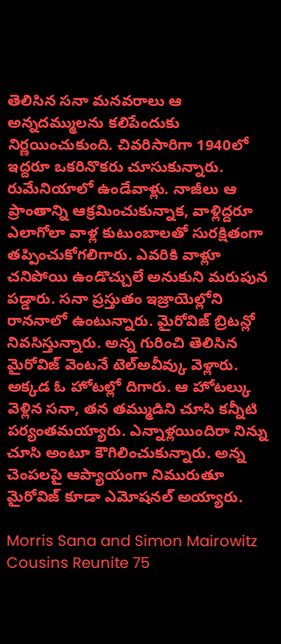తెలిసిన సనా మనవరాలు ఆ అన్నదమ్ములను కలిపేందుకు నిర్ణయించుకుంది. చివరిసారిగా 1940లో ఇద్దరూ ఒకరినొకరు చూసుకున్నారు. రుమేనియాలో ఉండేవాళ్లు. నాజీలు ఆ ప్రాంతాన్ని ఆక్రమించుకున్నాక, వాళ్లిద్దరూ ఎలాగోలా వాళ్ల కుటుంబాలతో సురక్షితంగా తప్పించుకోగలిగారు. ఎవరికి వాళ్లూ చనిపోయి ఉండొచ్చులే అనుకుని మరుపున పడ్డారు. సనా ప్రస్తుతం ఇజ్రాయెల్లోని రాననాలో ఉంటున్నారు. మైరోవిజ్ బ్రిటన్లో నివసిస్తున్నారు. అన్న గురించి తెలిసిన మైరోవిజ్ వెంటనే టెల్అవీవ్కు వెళ్లారు. అక్కడ ఓ హోటల్లో దిగారు. ఆ హోటల్కు వెళ్లిన సనా, తన తమ్ముడిని చూసి కన్నీటి పర్యంతమయ్యారు. ఎన్నాళ్లయిందిరా నిన్ను చూసి అంటూ కౌగిలించుకున్నారు. అన్న చెంపలపై ఆప్యాయంగా నిమురుతూ మైరోవిజ్ కూడా ఎమోషనల్ అయ్యారు.

Morris Sana and Simon Mairowitz
Cousins Reunite 75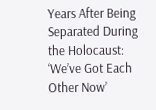Years After Being Separated During the Holocaust: ‘We’ve Got Each Other Now’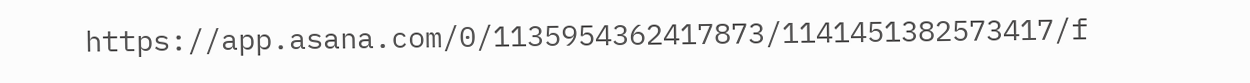https://app.asana.com/0/1135954362417873/1141451382573417/f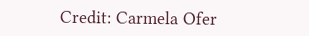Credit: Carmela Ofer